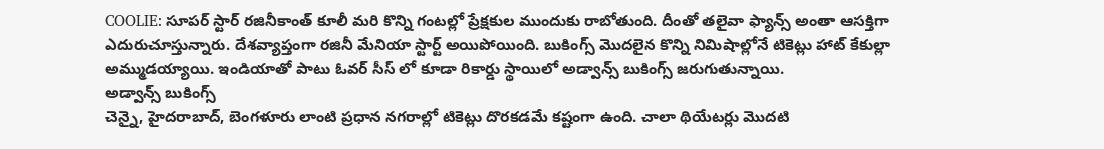COOLIE: సూపర్ స్టార్ రజినీకాంత్ కూలీ మరి కొన్ని గంటల్లో ప్రేక్షకుల ముందుకు రాబోతుంది. దీంతో తలైవా ఫ్యాన్స్ అంతా ఆసక్తిగా ఎదురుచూస్తున్నారు. దేశవ్యాప్తంగా రజినీ మేనియా స్టార్ట్ అయిపోయింది. బుకింగ్స్ మొదలైన కొన్ని నిమిషాల్లోనే టికెట్లు హాట్ కేకుల్లా అమ్ముడయ్యాయి. ఇండియాతో పాటు ఓవర్ సీస్ లో కూడా రికార్డు స్థాయిలో అడ్వాన్స్ బుకింగ్స్ జరుగుతున్నాయి.
అడ్వాన్స్ బుకింగ్స్
చెన్నై, హైదరాబాద్, బెంగళూరు లాంటి ప్రధాన నగరాల్లో టికెట్లు దొరకడమే కష్టంగా ఉంది. చాలా థియేటర్లు మొదటి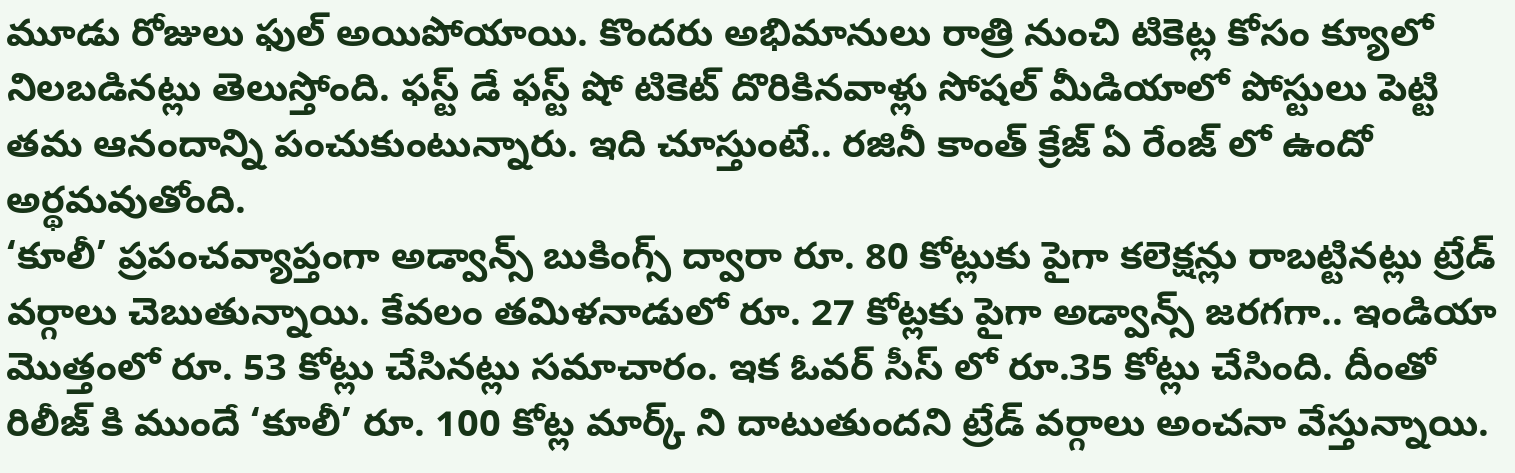మూడు రోజులు ఫుల్ అయిపోయాయి. కొందరు అభిమానులు రాత్రి నుంచి టికెట్ల కోసం క్యూలో నిలబడినట్లు తెలుస్తోంది. ఫస్ట్ డే ఫస్ట్ షో టికెట్ దొరికినవాళ్లు సోషల్ మీడియాలో పోస్టులు పెట్టి తమ ఆనందాన్ని పంచుకుంటున్నారు. ఇది చూస్తుంటే.. రజినీ కాంత్ క్రేజ్ ఏ రేంజ్ లో ఉందో అర్థమవుతోంది.
‘కూలీ’ ప్రపంచవ్యాప్తంగా అడ్వాన్స్ బుకింగ్స్ ద్వారా రూ. 80 కోట్లుకు పైగా కలెక్షన్లు రాబట్టినట్లు ట్రేడ్ వర్గాలు చెబుతున్నాయి. కేవలం తమిళనాడులో రూ. 27 కోట్లకు పైగా అడ్వాన్స్ జరగగా.. ఇండియా మొత్తంలో రూ. 53 కోట్లు చేసినట్లు సమాచారం. ఇక ఓవర్ సీస్ లో రూ.35 కోట్లు చేసింది. దీంతో రిలీజ్ కి ముందే ‘కూలీ’ రూ. 100 కోట్ల మార్క్ ని దాటుతుందని ట్రేడ్ వర్గాలు అంచనా వేస్తున్నాయి.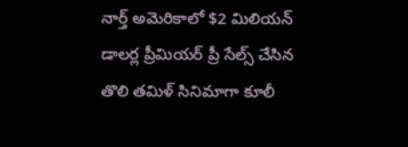నార్త్ అమెరికాలో $2 మిలియన్ డాలర్ల ప్రీమియర్ ప్రీ సేల్స్ చేసిన తొలి తమిళ్ సినిమాగా కూలీ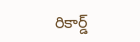రికార్డ్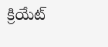క్రియేట్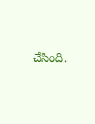చేసింది.